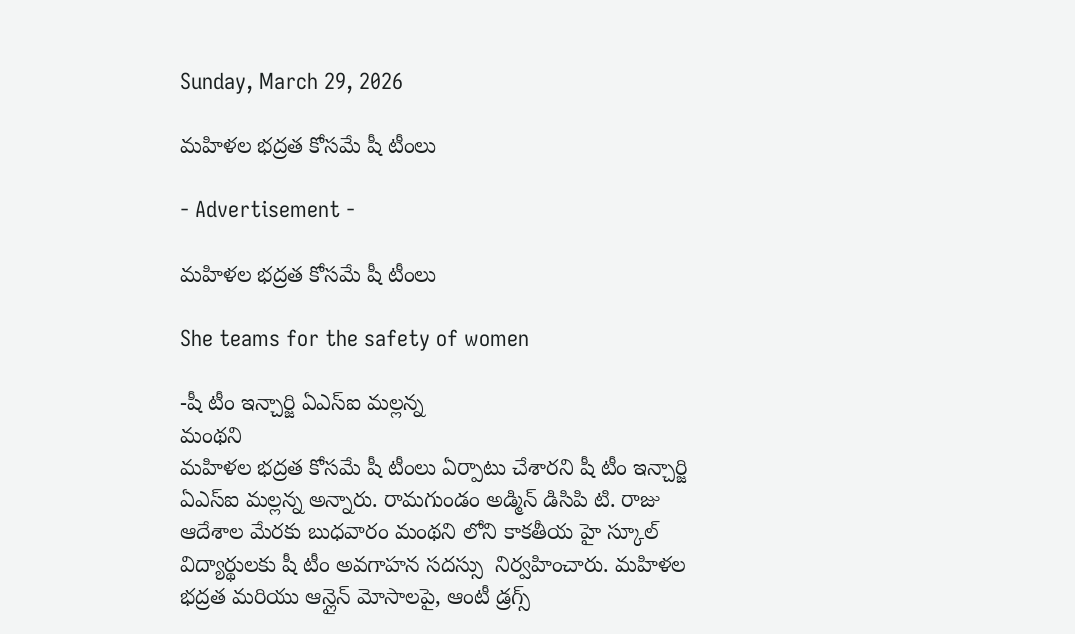Sunday, March 29, 2026

మహిళల భద్రత కోసమే షీ టీంలు

- Advertisement -

మహిళల భద్రత కోసమే షీ టీంలు

She teams for the safety of women

-షీ టీం ఇన్చార్జి ఏఎస్ఐ మల్లన్న
మంథని
మహిళల భద్రత కోసమే షీ టీంలు ఏర్పాటు చేశారని షీ టీం ఇన్చార్జి ఏఎస్ఐ మల్లన్న అన్నారు. రామగుండం అడ్మిన్ డిసిపి టి. రాజు  ఆదేశాల మేరకు బుధవారం మంథని లోని కాకతీయ హై స్కూల్ విద్యార్థులకు షీ టీం అవగాహన సదస్సు  నిర్వహించారు. మహిళల భద్రత మరియు ఆన్లైన్ మోసాలపై, ఆంటీ డ్రగ్స్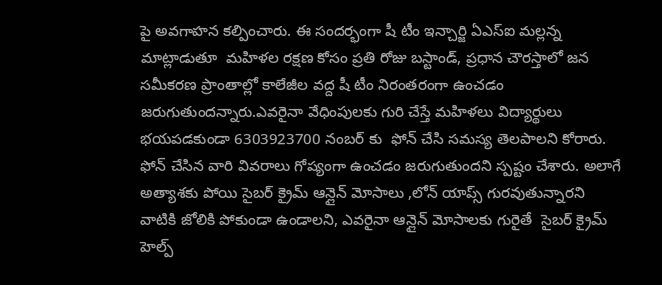పై అవగాహన కల్పించారు. ఈ సందర్భంగా షీ టీం ఇన్చార్జి ఏఎస్ఐ మల్లన్న మాట్లాడుతూ  మహిళల రక్షణ కోసం ప్రతి రోజు బస్టాండ్, ప్రధాన చౌరస్తాలో జన సమీకరణ ప్రాంతాల్లో కాలేజీల వద్ద షీ టీం నిరంతరంగా ఉంచడం జరుగుతుందన్నారు.ఎవరైనా వేధింపులకు గురి చేస్తే మహిళలు విద్యార్థులు భయపడకుండా 6303923700 నంబర్ కు  ఫోన్ చేసి సమస్య తెలపాలని కోరారు. ఫోన్ చేసిన వారి వివరాలు గోప్యంగా ఉంచడం జరుగుతుందని స్పష్టం చేశారు. అలాగే అత్యాశకు పోయి సైబర్ క్రైమ్ ఆన్లైన్ మోసాలు ,లోన్ యాప్స్ గురవుతున్నారని వాటికి జోలికి పోకుండా ఉండాలని, ఎవరైనా ఆన్లైన్ మోసాలకు గురైతే  సైబర్ క్రైమ్ హెల్ప్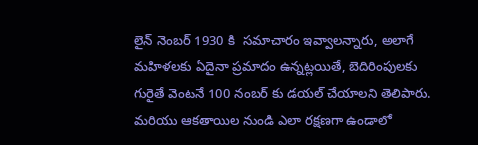లైన్ నెంబర్ 1930 కి  సమాచారం ఇవ్వాలన్నారు, అలాగే మహిళలకు ఏదైనా ప్రమాదం ఉన్నట్లయితే, బెదిరింపులకు గురైతే వెంటనే 100 నంబర్ కు డయల్ చేయాలని తెలిపారు. మరియు ఆకతాయిల నుండి ఎలా రక్షణగా ఉండాలో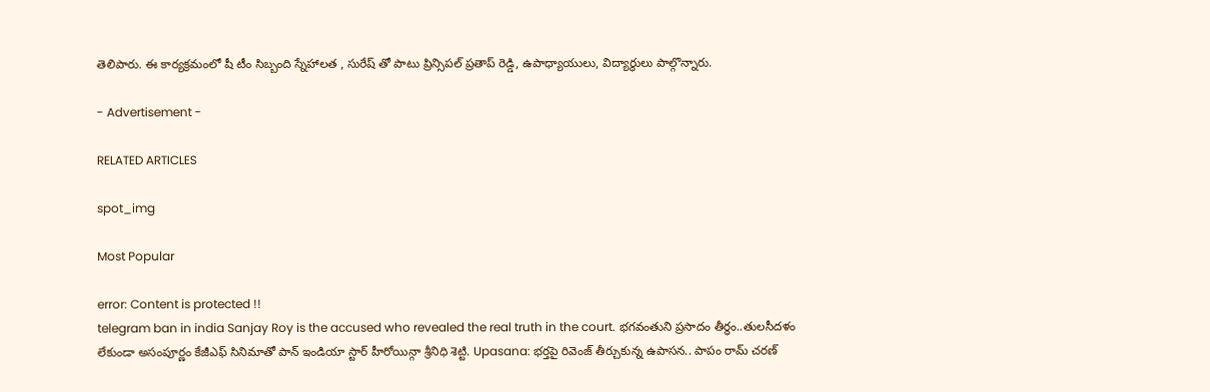తెలిపారు. ఈ కార్యక్రమంలో షీ టీం సిబ్బంది స్నేహాలత , సురేష్ తో పాటు ప్రిన్సిపల్ ప్రతాప్ రెడ్డి, ఉపాధ్యాయులు, విద్యార్థులు పాల్గొన్నారు.

- Advertisement -

RELATED ARTICLES

spot_img

Most Popular

error: Content is protected !!
telegram ban in india Sanjay Roy is the accused who revealed the real truth in the court. భగవంతుని ప్రసాదం తీర్థం..తులసీదళం లేకుండా అసంపూర్ణం కేజీఎఫ్ సినిమాతో పాన్ ఇండియా స్టార్ హీరోయిన్గా శ్రీనిధి శెట్టి. Upasana: భర్తపై రివెంజ్ తీర్చుకున్న ఉపాసన.. పాపం రామ్ చరణ్